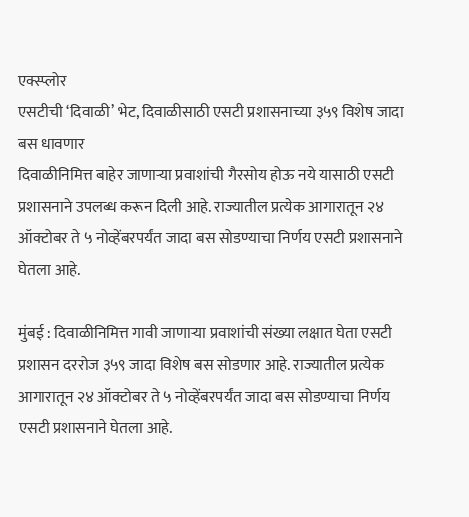एक्स्प्लोर
एसटीची ‘दिवाळी’ भेट, दिवाळीसाठी एसटी प्रशासनाच्या ३५९ विशेष जादा बस धावणार
दिवाळीनिमित्त बाहेर जाणाऱ्या प्रवाशांची गैरसोय होऊ नये यासाठी एसटी प्रशासनाने उपलब्ध करून दिली आहे. राज्यातील प्रत्येक आगारातून २४ ऑक्टोबर ते ५ नोव्हेंबरपर्यंत जादा बस सोडण्याचा निर्णय एसटी प्रशासनाने घेतला आहे.

मुंबई : दिवाळीनिमित्त गावी जाणाऱ्या प्रवाशांची संख्या लक्षात घेता एसटी प्रशासन दररोज ३५९ जादा विशेष बस सोडणार आहे. राज्यातील प्रत्येक आगारातून २४ ऑक्टोबर ते ५ नोव्हेंबरपर्यंत जादा बस सोडण्याचा निर्णय एसटी प्रशासनाने घेतला आहे.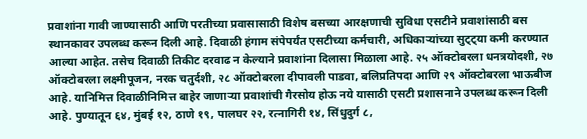प्रवाशांना गावी जाण्यासाठी आणि परतीच्या प्रवासासाठी विशेष बसच्या आरक्षणाची सुविधा एसटीने प्रवाशांसाठी बस स्थानकावर उपलब्ध करून दिली आहे. दिवाळी हंगाम संपेपर्यंत एसटीच्या कर्मचारी, अधिकाऱ्यांच्या सुट्ट्या कमी करण्यात आल्या आहेत. तसेच दिवाळी तिकीट दरवाढ न केल्याने प्रवाशांना दिलासा मिळाला आहे. २५ ऑक्टोबरला धनत्रयोदशी, २७ ऑक्टोबरला लक्ष्मीपूजन, नरक चतुर्दशी, २८ ऑक्टोबरला दीपावली पाडवा, बलिप्रतिपदा आणि २९ ऑक्टोबरला भाऊबीज आहे. यानिमित्त दिवाळीनिमित्त बाहेर जाणाऱ्या प्रवाशांची गैरसोय होऊ नये यासाठी एसटी प्रशासनाने उपलब्ध करून दिली आहे. पुण्यातून ६४, मुंबई १२, ठाणे १९, पालघर २२, रत्नागिरी १४, सिंधुदुर्ग ८,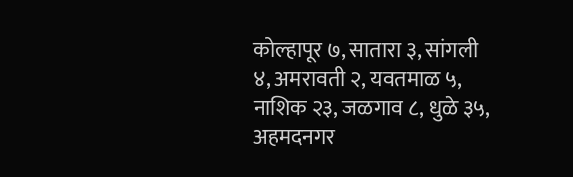कोल्हापूर ७, सातारा ३, सांगली ४, अमरावती २, यवतमाळ ५, नाशिक २३, जळगाव ८, धुळे ३५, अहमदनगर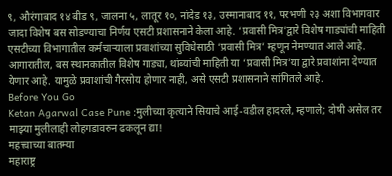९, औरंगाबाद १४ बीड ९, जालना ५, लातूर १०, नांदेड १३, उस्मानाबाद ११, परभणी २३ अशा विभागवार जादा विशेष बस सोडण्याचा निर्णय एसटी प्रशासनाने केला आहे. ‘प्रवासी मित्र’द्वारे विशेष गाड्यांची माहिती एसटीच्या विभागातील कर्मचाऱ्याला प्रवाशांच्या सुविधेसाठी ‘प्रवासी मित्र’ म्हणून नेमण्यात आले आहे. आगारातील, बस स्थानकातील विशेष गाड्या, थांब्यांची माहिती या ‘प्रवासी मित्र’या द्वारे प्रवाशांना देण्यात येणार आहे. यामुळे प्रवाशांची गैरसोय होणार नाही, असे एसटी प्रशासनाने सांगितले आहे.
Before You Go
Ketan Agarwal Case Pune :मुलीच्या कृत्याने सियाचे आई-वडील हादरले, म्हणाले; दोषी असेल तर माझ्या मुलीलाही लोहगडावरुन ढकलून द्या!
महत्त्वाच्या बातम्या
महाराष्ट्र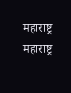महाराष्ट्र
महाराष्ट्र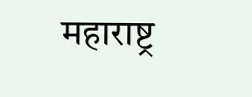महाराष्ट्र